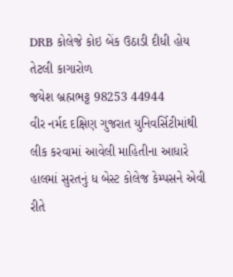DRB કોલેજે કોઇ બેંક ઉઠાડી દીધી હોય તેટલી કાગારોળ
જયેશ બ્રહ્મભટ્ટ 98253 44944
વીર નર્મદ દક્ષિણ ગુજરાત યુનિવર્સિટીમાંથી લીક કરવામાં આવેલી માહિતીના આધારે હાલમાં સુરતનું ધ બેસ્ટ કોલેજ કેમ્પસને એવી રીતે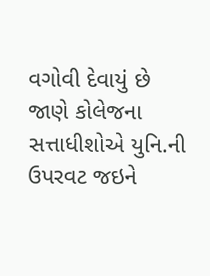વગોવી દેવાયું છે જાણે કોલેજના સત્તાધીશોએ યુનિ.ની ઉપરવટ જઇને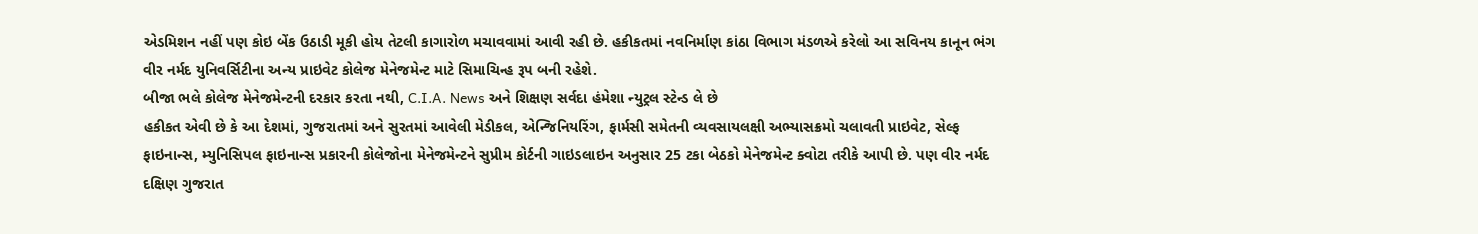એડમિશન નહીં પણ કોઇ બેંક ઉઠાડી મૂકી હોય તેટલી કાગારોળ મચાવવામાં આવી રહી છે. હકીકતમાં નવનિર્માણ કાંઠા વિભાગ મંડળએ કરેલો આ સવિનય કાનૂન ભંગ વીર નર્મદ યુનિવર્સિટીના અન્ય પ્રાઇવેટ કોલેજ મેનેજમેન્ટ માટે સિમાચિન્હ રૂપ બની રહેશે.
બીજા ભલે કોલેજ મેનેજમેન્ટની દરકાર કરતા નથી, C.I.A. News અને શિક્ષણ સર્વદા હંમેશા ન્યુટ્રલ સ્ટેન્ડ લે છે
હકીકત એવી છે કે આ દેશમાં, ગુજરાતમાં અને સુરતમાં આવેલી મેડીકલ, એન્જિનિયરિંગ, ફાર્મસી સમેતની વ્યવસાયલક્ષી અભ્યાસક્રમો ચલાવતી પ્રાઇવેટ, સેલ્ફ ફાઇનાન્સ, મ્યુનિસિપલ ફાઇનાન્સ પ્રકારની કોલેજોના મેનેજમેન્ટને સુપ્રીમ કોર્ટની ગાઇડલાઇન અનુસાર 25 ટકા બેઠકો મેનેજમેન્ટ ક્વોટા તરીકે આપી છે. પણ વીર નર્મદ દક્ષિણ ગુજરાત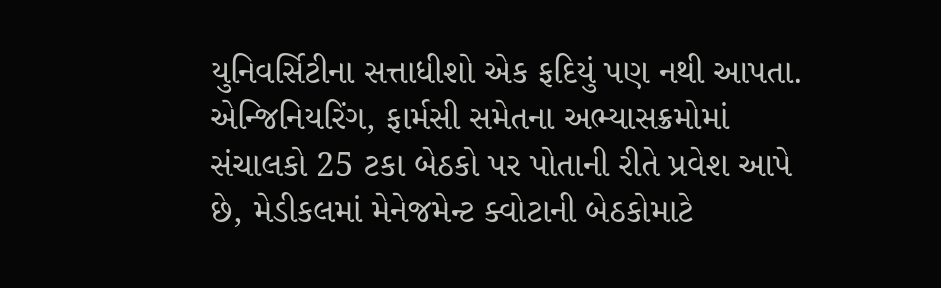યુનિવર્સિટીના સત્તાધીશો એક ફદિયું પણ નથી આપતા. એન્જિનિયરિંગ, ફાર્મસી સમેતના અભ્યાસક્રમોમાં સંચાલકો 25 ટકા બેઠકો પર પોતાની રીતે પ્રવેશ આપે છે, મેડીકલમાં મેનેજમેન્ટ ક્વોટાની બેઠકોમાટે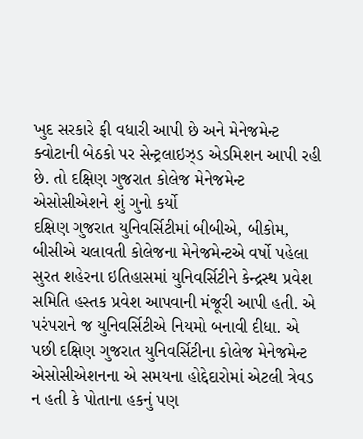ખુદ સરકારે ફી વધારી આપી છે અને મેનેજમેન્ટ ક્વોટાની બેઠકો પર સેન્ટ્રલાઇઝ્ડ એડમિશન આપી રહી છે. તો દક્ષિણ ગુજરાત કોલેજ મેનેજમેન્ટ એસોસીએશને શું ગુનો કર્યો
દક્ષિણ ગુજરાત યુનિવર્સિટીમાં બીબીએ, બીકોમ, બીસીએ ચલાવતી કોલેજના મેનેજમેન્ટએ વર્ષો પહેલા સુરત શહેરના ઇતિહાસમાં યુનિવર્સિટીને કેન્દ્રસ્થ પ્રવેશ સમિતિ હસ્તક પ્રવેશ આપવાની મંજૂરી આપી હતી. એ પરંપરાને જ યુનિવર્સિટીએ નિયમો બનાવી દીધા. એ પછી દક્ષિણ ગુજરાત યુનિવર્સિટીના કોલેજ મેનેજમેન્ટ એસોસીએશનના એ સમયના હોદ્દેદારોમાં એટલી ત્રેવડ ન હતી કે પોતાના હકનું પણ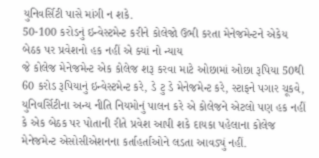યુનિવર્સિટી પાસે માંગી ન શકે.
50-100 કરોડનું ઇન્વેસ્ટમેન્ટ કરીને કોલેજો ઉભી કરતા મેનેજમેન્ટને એકેય બેઠક પર પ્રવેશનો હક નહીં એ ક્યાં નો ન્યાય
જે કોલેજ મેનેજમેન્ટ એક કોલેજ શરૂ કરવા માટે ઓછામાં ઓછા રૂપિયા 50થી 60 કરોડ રૂપિયાનું ઇન્વેસ્ટમેન્ટ કરે, ડે ટુ ડે મેનેજમેન્ટ કરે, સ્ટાફને પગાર ચૂકવે, યુનિવર્સિટીના અન્ય નીતિ નિયમોનું પાલન કરે એ કોલેજને એટલો પણ હક નહીં કે એક બેઠક પર પોતાની રીતે પ્રવેશ આપી શકે દાયકા પહેલાના કોલેજ મેનેજમેન્ટ એસોસીએશનના કર્તાહર્તાઓને લડતા આવડ્યું નહીં.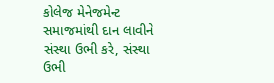કોલેજ મેનેજમેન્ટ સમાજમાંથી દાન લાવીને સંસ્થા ઉભી કરે, સંસ્થા ઉભી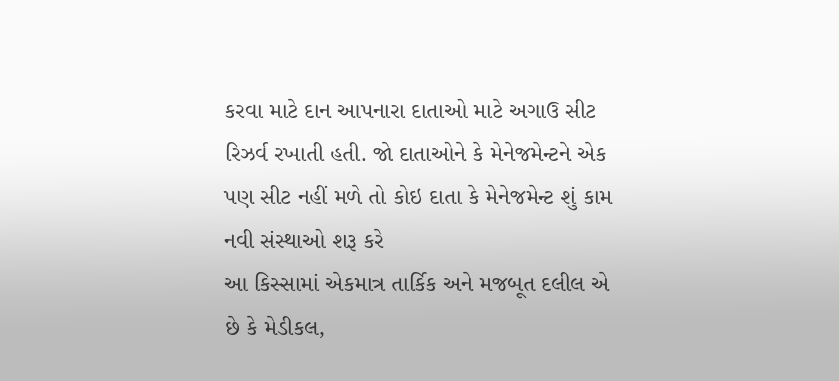કરવા માટે દાન આપનારા દાતાઓ માટે અગાઉ સીટ રિઝર્વ રખાતી હતી. જો દાતાઓને કે મેનેજમેન્ટને એક પણ સીટ નહીં મળે તો કોઇ દાતા કે મેનેજમેન્ટ શું કામ નવી સંસ્થાઓ શરૂ કરે
આ કિસ્સામાં એકમાત્ર તાર્કિક અને મજબૂત દલીલ એ છે કે મેડીકલ,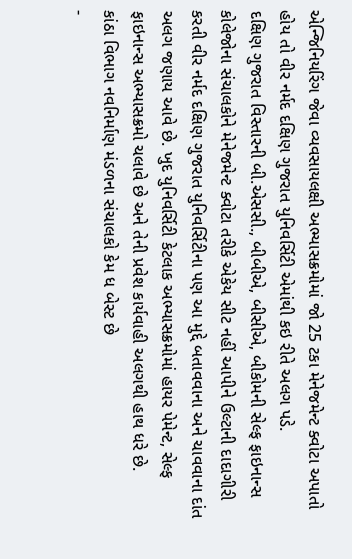એન્જિનિયરિંગ જેવા વ્યવસાયલક્ષી અભ્યાસક્રમોમાં જો 25 ટકા મેનેજમેન્ટ ક્વોટા અપાતો હોય તો વીર નર્મદ દક્ષિણ ગુજરાત યુનિવર્સિટી એમાંથી કઇ રીતે અલગ પડે.
દક્ષિણ ગુજરાત વિસ્તારની બી.એસસી., બીબીએ, બીસીએ, બીકોમની સેલ્ફ ફાઇનાન્સ કોલેજોના સંચાલકોને મેનેજમેન્ટ ક્વોટા તરીકે એકેય સીટ નહીં આપીને ઉલ્ટાની દાદાગીરી કરતી વીર નર્મદ દક્ષિણ ગુજરાત યુનિવર્સિટીના પણ આ મુદ્દે બતાવવાના અને ચાવવાના દાંત અલગ જણાય આવે છે. ખુદ યુનિવર્સિટી કેટલાક અભ્યાસક્રમોમાં હાયર પેમેન્ટ, સેલ્ફ ફાઇનાન્સ અભ્યાસક્રમો ચલાવે છે અને તેની પ્રવેશ કાર્યવાહી અલગથી હાથ ધરે છે.
કાંઠા વિભાગ નવનિર્માણ મંડળના સંચાલકો કેમ ધ બેસ્ટ છે
-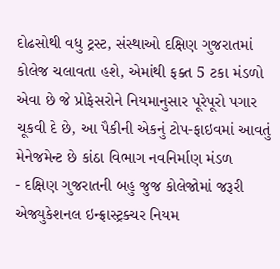દોઢસોથી વધુ ટ્રસ્ટ, સંસ્થાઓ દક્ષિણ ગુજરાતમાં કોલેજ ચલાવતા હશે, એમાંથી ફક્ત 5 ટકા મંડળો એવા છે જે પ્રોફેસરોને નિયમાનુસાર પૂરેપૂરો પગાર ચૂકવી દે છે, આ પૈકીની એકનું ટોપ-ફાઇવમાં આવતું મેનેજમેન્ટ છે કાંઠા વિભાગ નવનિર્માણ મંડળ
- દક્ષિણ ગુજરાતની બહુ જુજ કોલેજોમાં જરૂરી એજ્યુકેશનલ ઇન્ફ્રાસ્ટ્રક્ચર નિયમ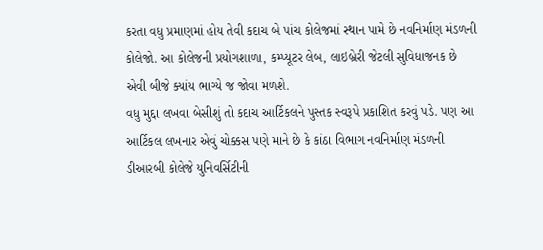કરતા વધુ પ્રમાણમાં હોય તેવી કદાચ બે પાંચ કોલેજમાં સ્થાન પામે છે નવનિર્માણ મંડળની કોલેજો. આ કોલેજની પ્રયોગશાળા, કમ્પ્યૂટર લેબ, લાઇબ્રેરી જેટલી સુવિધાજનક છે એવી બીજે ક્યાંય ભાગ્યે જ જોવા મળશે.
વધુ મુદ્દા લખવા બેસીશું તો કદાચ આર્ટિકલને પુસ્તક સ્વરૂપે પ્રકાશિત કરવું પડે. પણ આ આર્ટિકલ લખનાર એવું ચોક્કસ પણે માને છે કે કાંઠા વિભાગ નવનિર્માણ મંડળની ડીઆરબી કોલેજે યુનિવર્સિટીની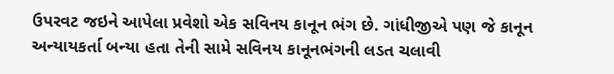ઉપરવટ જઇને આપેલા પ્રવેશો એક સવિનય કાનૂન ભંગ છે. ગાંધીજીએ પણ જે કાનૂન અન્યાયકર્તા બન્યા હતા તેની સામે સવિનય કાનૂનભંગની લડત ચલાવી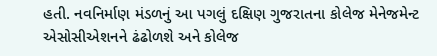હતી. નવનિર્માણ મંડળનું આ પગલું દક્ષિણ ગુજરાતના કોલેજ મેનેજમેન્ટ એસોસીએશનને ઢંઢોળશે અને કોલેજ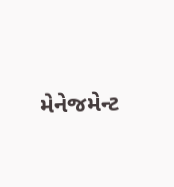મેનેજમેન્ટ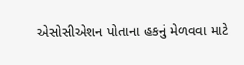એસોસીએશન પોતાના હકનું મેળવવા માટે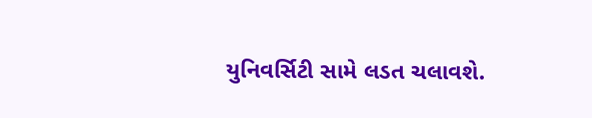યુનિવર્સિટી સામે લડત ચલાવશે.